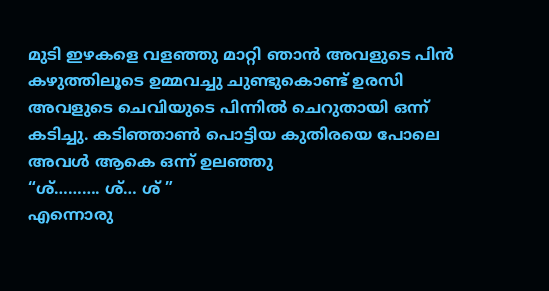മുടി ഇഴകളെ വളഞ്ഞു മാറ്റി ഞാൻ അവളുടെ പിൻ കഴുത്തിലൂടെ ഉമ്മവച്ചു ചുണ്ടുകൊണ്ട് ഉരസി അവളുടെ ചെവിയുടെ പിന്നിൽ ചെറുതായി ഒന്ന് കടിച്ചു. കടിഞ്ഞാൺ പൊട്ടിയ കുതിരയെ പോലെ അവൾ ആകെ ഒന്ന് ഉലഞ്ഞു
“ശ്………. ശ്… ശ് ”
എന്നൊരു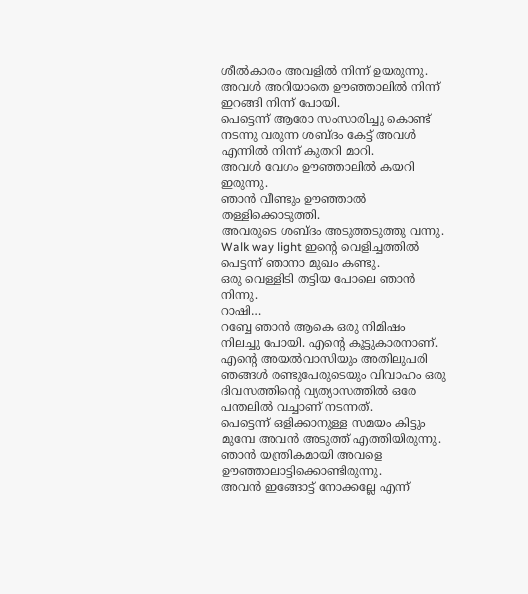ശീൽകാരം അവളിൽ നിന്ന് ഉയരുന്നു. അവൾ അറിയാതെ ഊഞ്ഞാലിൽ നിന്ന് ഇറങ്ങി നിന്ന് പോയി.
പെട്ടെന്ന് ആരോ സംസാരിച്ചു കൊണ്ട് നടന്നു വരുന്ന ശബ്ദം കേട്ട് അവൾ എന്നിൽ നിന്ന് കുതറി മാറി.
അവൾ വേഗം ഊഞ്ഞാലിൽ കയറി ഇരുന്നു.
ഞാൻ വീണ്ടും ഊഞ്ഞാൽ തള്ളിക്കൊടുത്തി.
അവരുടെ ശബ്ദം അടുത്തടുത്തു വന്നു.
Walk way light ഇന്റെ വെളിച്ചത്തിൽ പെട്ടന്ന് ഞാനാ മുഖം കണ്ടു.
ഒരു വെള്ളിടി തട്ടിയ പോലെ ഞാൻ നിന്നു.
റാഷി…
റബ്ബേ ഞാൻ ആകെ ഒരു നിമിഷം നിലച്ചു പോയി. എന്റെ കൂട്ടുകാരനാണ്. എന്റെ അയൽവാസിയും അതിലുപരി ഞങ്ങൾ രണ്ടുപേരുടെയും വിവാഹം ഒരു ദിവസത്തിന്റെ വ്യത്യാസത്തിൽ ഒരേ പന്തലിൽ വച്ചാണ് നടന്നത്.
പെട്ടെന്ന് ഒളിക്കാനുള്ള സമയം കിട്ടും മുമ്പേ അവൻ അടുത്ത് എത്തിയിരുന്നു.
ഞാൻ യന്ത്രികമായി അവളെ ഊഞ്ഞാലാട്ടിക്കൊണ്ടിരുന്നു.
അവൻ ഇങ്ങോട്ട് നോക്കല്ലേ എന്ന്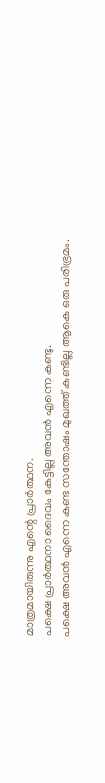മാത്രമായിരുന്നു എന്റെ പ്രാർത്ഥന.
പക്ഷെ പ്രാർത്ഥനാ ദൈവം കേട്ടില്ല അവൻ എന്നെ കണ്ടു.
പക്ഷെ അവൻ എന്നെ കണ്ട സന്തോഷം മുഖത്ത് കണ്ടില്ല ആകെ ഒരു പരിഭ്രമം.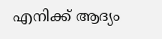എനിക്ക് ആദ്യം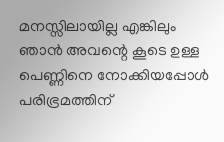മനസ്സിലായില്ല എങ്കിലും ഞാൻ അവന്റെ കൂടെ ഉള്ള പെണ്ണിനെ നോക്കിയപ്പോൾ പരിഭ്രമത്തിന്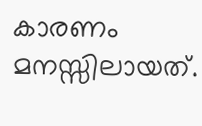കാരണം മനസ്സിലായത്.